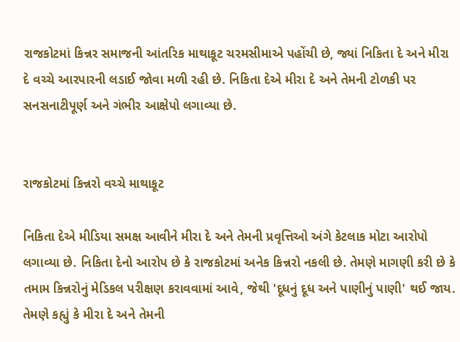રાજકોટમાં કિન્નર સમાજની આંતરિક માથાકૂટ ચરમસીમાએ પહોંચી છે, જ્યાં નિકિતા દે અને મીરા દે વચ્ચે આરપારની લડાઈ જોવા મળી રહી છે. નિકિતા દેએ મીરા દે અને તેમની ટોળકી પર સનસનાટીપૂર્ણ અને ગંભીર આક્ષેપો લગાવ્યા છે.


રાજકોટમાં કિન્નરો વચ્ચે માથાકૂટ

નિકિતા દેએ મીડિયા સમક્ષ આવીને મીરા દે અને તેમની પ્રવૃત્તિઓ અંગે કેટલાક મોટા આરોપો લગાવ્યા છે. નિકિતા દેનો આરોપ છે કે રાજકોટમાં અનેક કિન્નરો નકલી છે. તેમણે માગણી કરી છે કે તમામ કિન્નરોનું મેડિકલ પરીક્ષણ કરાવવામાં આવે, જેથી 'દૂધનું દૂધ અને પાણીનું પાણી' થઈ જાય. તેમણે કહ્યું કે મીરા દે અને તેમની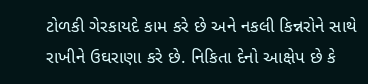ટોળકી ગેરકાયદે કામ કરે છે અને નકલી કિન્નરોને સાથે રાખીને ઉઘરાણા કરે છે. નિકિતા દેનો આક્ષેપ છે કે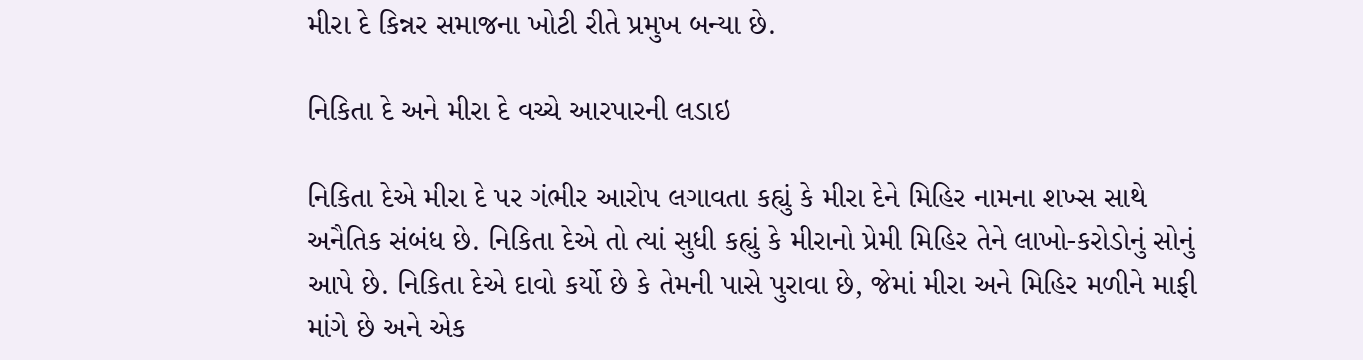મીરા દે કિન્નર સમાજના ખોટી રીતે પ્રમુખ બન્યા છે.

નિકિતા દે અને મીરા દે વચ્ચે આરપારની લડાઇ

નિકિતા દેએ મીરા દે પર ગંભીર આરોપ લગાવતા કહ્યું કે મીરા દેને મિહિર નામના શખ્સ સાથે અનૈતિક સંબંધ છે. નિકિતા દેએ તો ત્યાં સુધી કહ્યું કે મીરાનો પ્રેમી મિહિર તેને લાખો-કરોડોનું સોનું આપે છે. નિકિતા દેએ દાવો કર્યો છે કે તેમની પાસે પુરાવા છે, જેમાં મીરા અને મિહિર મળીને માફી માંગે છે અને એક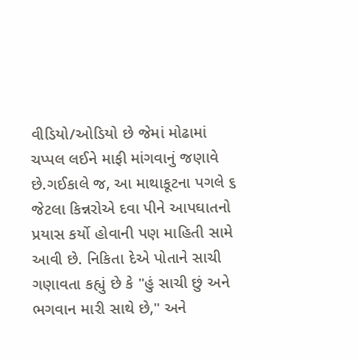વીડિયો/ઓડિયો છે જેમાં મોઢામાં ચપ્પલ લઈને માફી માંગવાનું જણાવે છે.ગઈકાલે જ, આ માથાકૂટના પગલે ૬ જેટલા કિન્નરોએ દવા પીને આપઘાતનો પ્રયાસ કર્યો હોવાની પણ માહિતી સામે આવી છે. નિકિતા દેએ પોતાને સાચી ગણાવતા કહ્યું છે કે "હું સાચી છું અને ભગવાન મારી સાથે છે," અને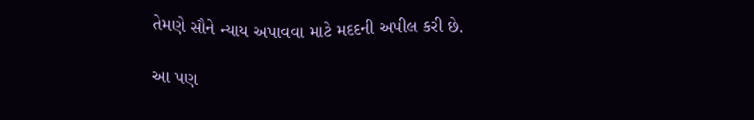તેમણે સૌને ન્યાય અપાવવા માટે મદદની અપીલ કરી છે.

આ પણ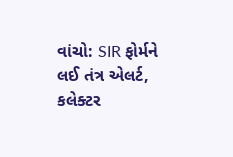વાંચો: SIR ફોર્મને લઈ તંત્ર એલર્ટ, કલેક્ટર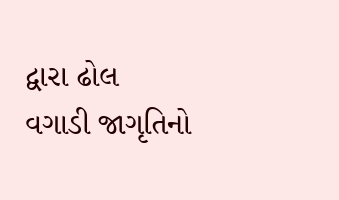દ્વારા ઢોલ વગાડી જાગૃતિનો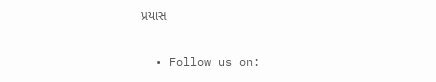પ્રયાસ


  • Follow us on: